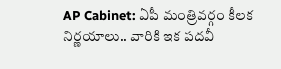AP Cabinet: ఏపీ మంత్రివర్గం కీలక నిర్ణయాలు.. వారికి ఇక పదవీ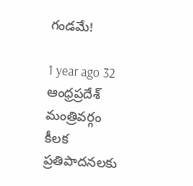గండమే!

1 year ago 32
ఆంధ్రప్రదేశ్ మంత్రివర్గం కీలక ప్రతిపాదనలకు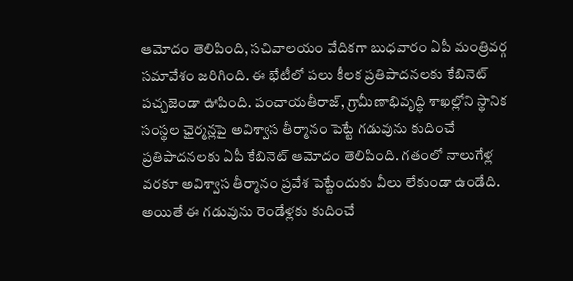ఆమోదం తెలిపింది, సచివాలయం వేదికగా బుధవారం ఏపీ మంత్రివర్గ సమావేశం జరిగింది. ఈ భేటీలో పలు కీలక ప్రతిపాదనలకు కేబినెట్ పచ్చజెండా ఊపింది. పంచాయతీరాజ్, గ్రామీణాభివృద్ధి శాఖల్లోని స్థానిక సంస్థల ఛైర్మన్లపై అవిశ్వాస తీర్మానం పెట్టే గడువును కుదించే ప్రతిపాదనలకు ఏపీ కేబినెట్ ఆమోదం తెలిపింది. గతంలో నాలుగేళ్ల వరకూ అవిశ్వాస తీర్మానం ప్రవేశ పెట్టేందుకు వీలు లేకుండా ఉండేది. అయితే ఈ గడువును రెండేళ్లకు కుదించే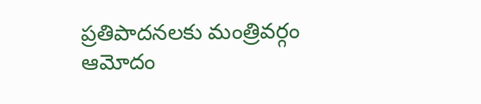ప్రతిపాదనలకు మంత్రివర్గం ఆమోదం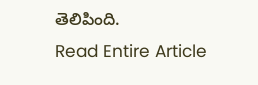తెలిపింది.
Read Entire Article